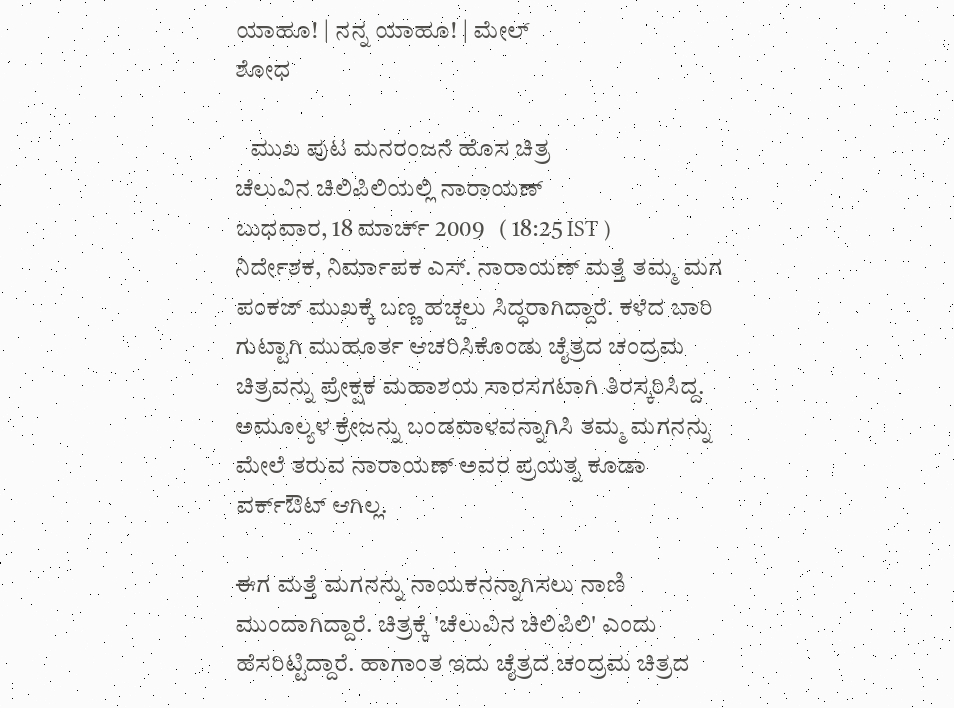ಯಾಹೂ! | ನನ್ನ ಯಾಹೂ! | ಮೇಲ್
ಶೋಧ

   ಮುಖ ಪುಟ ಮನರಂಜನೆ ಹೊಸ ಚಿತ್ರ
ಚೆಲುವಿನ ಚಿಲಿಪಿಲಿಯಲ್ಲಿ ನಾರಾಯಣ್
ಬುಧವಾರ, 18 ಮಾರ್ಚ್ 2009   ( 18:25 IST )
ನಿರ್ದೇಶಕ, ನಿರ್ಮಾಪಕ ಎಸ್. ನಾರಾಯಣ್ ಮತ್ತೆ ತಮ್ಮ ಮಗ ಪಂಕಜ್ ಮುಖಕ್ಕೆ ಬಣ್ಣ ಹಚ್ಚಲು ಸಿದ್ಧರಾಗಿದ್ದಾರೆ. ಕಳೆದ ಬಾರಿ ಗುಟ್ಟಾಗಿ ಮುಹೂರ್ತ ಆಚರಿಸಿಕೊಂಡು ಚೈತ್ರದ ಚಂದ್ರಮ ಚಿತ್ರವನ್ನು ಪ್ರೇಕ್ಷಕ ಮಹಾಶಯ ಸಾರಸಗಟಾಗಿ ತಿರಸ್ಕರಿಸಿದ್ದ. ಅಮೂಲ್ಯಳ ಕ್ರೇಜನ್ನು ಬಂಡವಾಳವನ್ನಾಗಿಸಿ ತಮ್ಮ ಮಗನನ್ನು ಮೇಲೆ ತರುವ ನಾರಾಯಣ್ ಅವರ ಪ್ರಯತ್ನ ಕೂಡಾ ವರ್ಕ್ಔಟ್ ಆಗಿಲ್ಲ.

ಈಗ ಮತ್ತೆ ಮಗನನ್ನು ನಾಯಕನನ್ನಾಗಿಸಲು ನಾಣಿ ಮುಂದಾಗಿದ್ದಾರೆ. ಚಿತ್ರಕ್ಕೆ 'ಚೆಲುವಿನ ಚಿಲಿಪಿಲಿ' ಎಂದು ಹೆಸರಿಟ್ಟಿದ್ದಾರೆ. ಹಾಗಾಂತ ಇದು ಚೈತ್ರದ ಚಂದ್ರಮ ಚಿತ್ರದ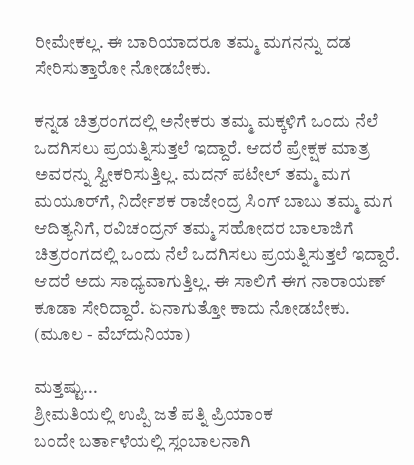ರೀಮೇಕಲ್ಲ. ಈ ಬಾರಿಯಾದರೂ ತಮ್ಮ ಮಗನನ್ನು ದಡ ಸೇರಿಸುತ್ತಾರೋ ನೋಡಬೇಕು.

ಕನ್ನಡ ಚಿತ್ರರಂಗದಲ್ಲಿ ಅನೇಕರು ತಮ್ಮ ಮಕ್ಕಳಿಗೆ ಒಂದು ನೆಲೆ ಒದಗಿಸಲು ಪ್ರಯತ್ನಿಸುತ್ತಲೆ ಇದ್ದಾರೆ. ಆದರೆ ಪ್ರೇಕ್ಷಕ ಮಾತ್ರ ಅವರನ್ನು ಸ್ವೀಕರಿಸುತ್ತಿಲ್ಲ. ಮದನ್ ಪಟೇಲ್ ತಮ್ಮ ಮಗ ಮಯೂರ್‌ಗೆ, ನಿರ್ದೇಶಕ ರಾಜೇಂದ್ರ ಸಿಂಗ್ ಬಾಬು ತಮ್ಮ ಮಗ ಆದಿತ್ಯನಿಗೆ, ರವಿಚಂದ್ರನ್ ತಮ್ಮ ಸಹೋದರ ಬಾಲಾಜಿಗೆ ಚಿತ್ರರಂಗದಲ್ಲಿ ಒಂದು ನೆಲೆ ಒದಗಿಸಲು ಪ್ರಯತ್ನಿಸುತ್ತಲೆ ಇದ್ದಾರೆ. ಆದರೆ ಅದು ಸಾಧ್ಯವಾಗುತ್ತಿಲ್ಲ. ಈ ಸಾಲಿಗೆ ಈಗ ನಾರಾಯಣ್ ಕೂಡಾ ಸೇರಿದ್ದಾರೆ. ಏನಾಗುತ್ತೋ ಕಾದು ನೋಡಬೇಕು.
(ಮೂಲ - ವೆಬ್‌ದುನಿಯಾ)

ಮತ್ತಷ್ಟು...
ಶ್ರೀಮತಿಯಲ್ಲಿ ಉಪ್ಪಿ ಜತೆ ಪತ್ನಿ ಪ್ರಿಯಾಂಕ
ಬಂದೇ ಬರ್ತಾಳೆಯಲ್ಲಿ ಸ್ಲಂಬಾಲನಾಗಿ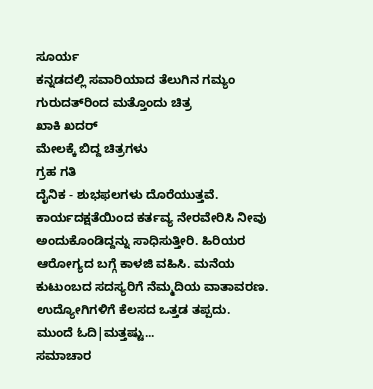ಸೂರ್ಯ
ಕನ್ನಡದಲ್ಲಿ ಸವಾರಿಯಾದ ತೆಲುಗಿನ ಗಮ್ಯಂ
ಗುರುದತ್‌ರಿಂದ ಮತ್ತೊಂದು ಚಿತ್ರ
ಖಾಕಿ ಖದರ್
ಮೇಲಕ್ಕೆ ಬಿದ್ದ ಚಿತ್ರಗಳು
ಗ್ರಹ ಗತಿ
ದೈನಿಕ - ಶುಭಫಲಗಳು ದೊರೆಯುತ್ತವೆ. ಕಾರ್ಯದಕ್ಷತೆಯಿಂದ ಕರ್ತವ್ಯ ನೇರವೇರಿಸಿ ನೀವು ಅಂದುಕೊಂಡಿದ್ದನ್ನು ಸಾಧಿಸುತ್ತೀರಿ. ಹಿರಿಯರ ಆರೋಗ್ಯದ ಬಗ್ಗೆ ಕಾಳಜಿ ವಹಿಸಿ. ಮನೆಯ ಕುಟುಂಬದ ಸದಸ್ಯರಿಗೆ ನೆಮ್ಮದಿಯ ವಾತಾವರಣ. ಉದ್ಯೋಗಿಗಳಿಗೆ ಕೆಲಸದ ಒತ್ತಡ ತಪ್ಪದು.
ಮುಂದೆ ಓದಿ|ಮತ್ತಷ್ಟು...
ಸಮಾಚಾರ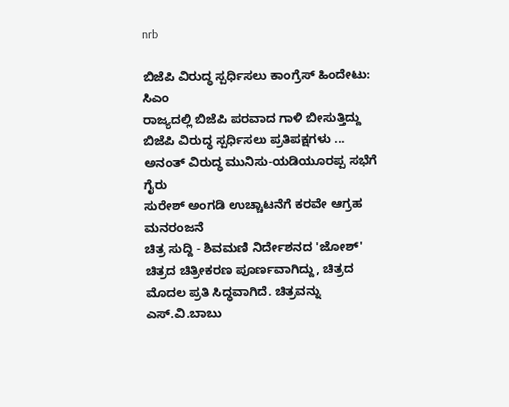nrb

ಬಿಜೆಪಿ ವಿರುದ್ಧ ಸ್ಪರ್ಧಿಸಲು ಕಾಂಗ್ರೆಸ್ ಹಿಂದೇಟು: ಸಿಎಂ
ರಾಜ್ಯದಲ್ಲಿ ಬಿಜೆಪಿ ಪರವಾದ ಗಾಳಿ ಬೀಸುತ್ತಿದ್ದು ಬಿಜೆಪಿ ವಿರುದ್ಧ ಸ್ಪರ್ಧಿಸಲು ಪ್ರತಿಪಕ್ಷಗಳು ...
ಅನಂತ್ ವಿರುದ್ಧ ಮುನಿಸು-ಯಡಿಯೂರಪ್ಪ ಸಭೆಗೆ ಗೈರು
ಸುರೇಶ್ ಅಂಗಡಿ ಉಚ್ಚಾಟನೆಗೆ ಕರವೇ ಆಗ್ರಹ
ಮನರಂಜನೆ
ಚಿತ್ರ ಸುದ್ದಿ - ಶಿವಮಣಿ ನಿರ್ದೇಶನದ 'ಜೋಶ್' ಚಿತ್ರದ ಚಿತ್ರೀಕರಣ ಪೂರ್ಣವಾಗಿದ್ದು, ಚಿತ್ರದ ಮೊದಲ ಪ್ರತಿ ಸಿದ್ಧವಾಗಿದೆ. ಚಿತ್ರವನ್ನು ಎಸ್.ವಿ.ಬಾಬು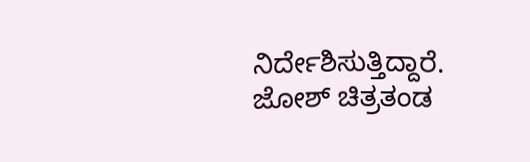ನಿರ್ದೇಶಿಸುತ್ತಿದ್ದಾರೆ. ಜೋಶ್ ಚಿತ್ರತಂಡ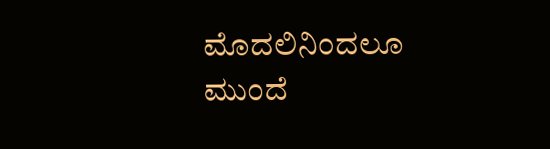ಮೊದಲಿನಿಂದಲೂ
ಮುಂದೆ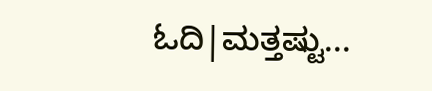ಓದಿ|ಮತ್ತಷ್ಟು...